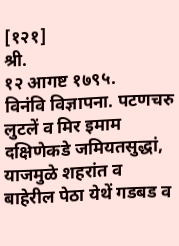[१२१]                                                                               श्री.                                                                   १२ आगष्ट १७९५.
विनंवि विज्ञापना. पटणचरु लुटलें व मिर इमाम दक्षिणेकडे जमियतसुद्धां, याजमुळे शहरांत व बाहेरील पेठा येथें गडबड व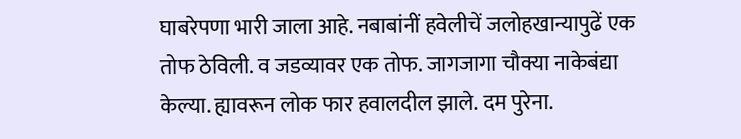घाबरेपणा भारी जाला आहे. नबाबांनीं हवेलीचें जलोहखान्यापुढें एक तोफ ठेविली. व जडव्यावर एक तोफ. जागजागा चौक्या नाकेबंद्या केल्या. ह्यावरून लोक फार हवालदील झाले. दम पुरेना.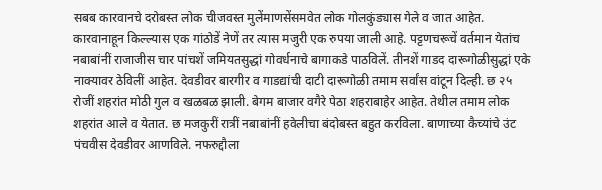सबब कारवानचे दरोबस्त लोक चीजवस्त मुलेंमाणसेंसमवेत लोक गोलकुंड्यास गेले व जात आहेत. कारवानाहून किल्ल्यास एक गांठोडें नेणें तर त्यास मजुरी एक रुपया जाली आहे. पट्टणचरूचें वर्तमान येतांच नबाबांनीं राजाजीस चार पांचशें जमियतसुद्धां गोवर्धनाचे बागाकडे पाठविलें. तीनशें गाडद दारूगोळीसुद्धां एके नाक्यावर ठेविलीं आहेत. देवडीवर बारगीर व गाडद्यांची दाटी दारूगोळी तमाम सर्वांस वांटून दिल्ही. छ २५ रोजीं शहरांत मोठी गुल व खळबळ झाली. बेगम बाजार वगैरे पेठा शहराबाहेर आहेत. तेथील तमाम लोक शहरांत आले व येतात. छ मजकुरीं रात्रीं नबाबांनीं हवेलीचा बंदोबस्त बहुत करविला. बाणाच्या कैच्यांचे उंट पंचवीस देवडीवर आणविले. नफरुद्दौला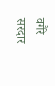वगैरे सरदार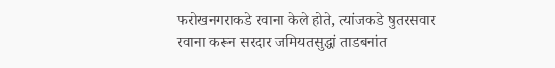फरोखनगराकडे रवाना केले होते, त्यांजकडे षुतरसवार रवाना करून सरदार जमियतसुद्धां ताडबनांत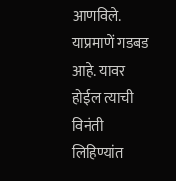आणविले. याप्रमाणें गडबड आहे. यावर होईल त्याची विनंती लिहिण्यांत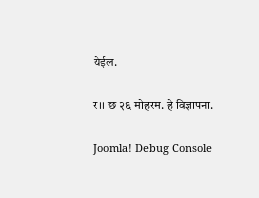येईल.

र।। छ २६ मोहरम. हे विज्ञापना.

Joomla! Debug Console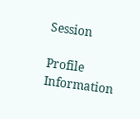Session

Profile Information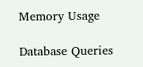Memory Usage

Database Queries